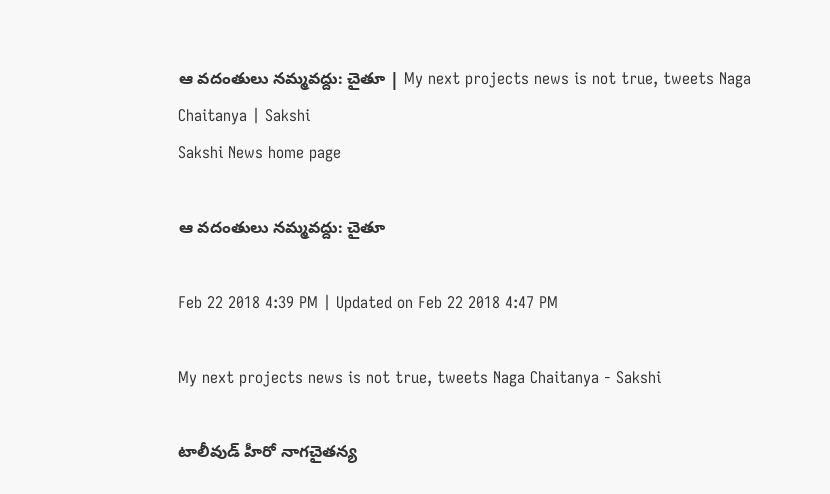ఆ వదంతులు నమ్మవద్దు: చైతూ | My next projects news is not true, tweets Naga Chaitanya | Sakshi
Sakshi News home page

ఆ వదంతులు నమ్మవద్దు: చైతూ

Feb 22 2018 4:39 PM | Updated on Feb 22 2018 4:47 PM

My next projects news is not true, tweets Naga Chaitanya - Sakshi

టాలీవుడ్ హీరో నాగచైతన్య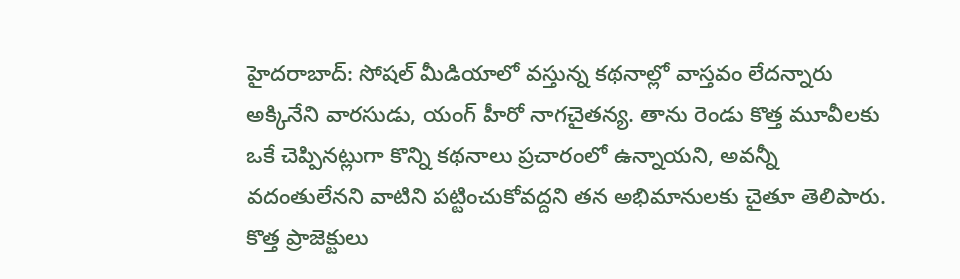హైదరాబాద్: సోషల్ మీడియాలో వస్తున్న కథనాల్లో వాస్తవం లేదన్నారు అక్కినేని వారసుడు, యంగ్ హీరో నాగచైతన్య. తాను రెండు కొత్త మూవీలకు ఒకే చెప్పినట్లుగా కొన్ని కథనాలు ప్రచారంలో ఉన్నాయని, అవన్నీ వదంతులేనని వాటిని పట్టించుకోవద్దని తన అభిమానులకు చైతూ తెలిపారు. కొత్త ప్రాజెక్టులు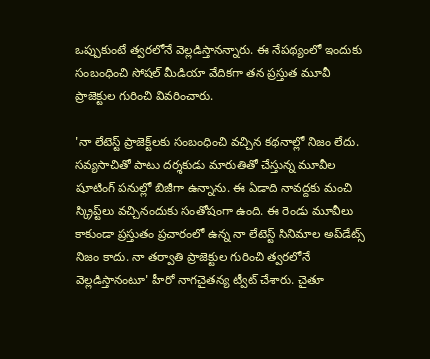ఒప్పుకుంటే త్వరలోనే వెల్లడిస్తానన్నారు. ఈ నేపథ్యంలో ఇందుకు సంబంధించి సోషల్ మీడియా వేదికగా తన ప్రస్తుత మూవీ ప్రాజెక్టుల గురించి వివరించారు.

'నా లేటెస్ట్ ప్రాజెక్ట్‌లకు సంబంధించి వచ్చిన కథనాల్లో నిజం లేదు. సవ్యసాచితో పాటు దర్శకుడు మారుతితో చేస్తున్న మూవీల షూటింగ్ పనుల్లో బిజీగా ఉన్నాను. ఈ ఏడాది నావద్దకు మంచి స్క్రిప్ట్‌లు వచ్చినందుకు సంతోషంగా ఉంది. ఈ రెండు మూవీలు కాకుండా ప్రస్తుతం ప్రచారంలో ఉన్న నా లేటెస్ట్ సినిమాల అప్‌డేట్స్ నిజం కాదు. నా తర్వాతి ప్రాజెక్టుల గురించి త్వరలోనే వెల్లడిస్తానంటూ' హీరో నాగచైతన్య ట్వీట్ చేశారు. చైతూ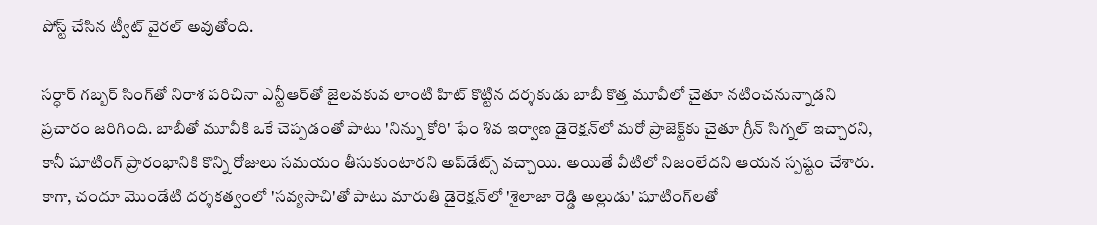పోస్ట్ చేసిన ట్వీట్ వైరల్ అవుతోంది.

సర్ధార్ గ‌బ్బ‌ర్ సింగ్‌తో నిరాశ పరిచినా ఎన్టీఆర్‌తో జైలవకువ లాంటి హిట్ కొట్టిన దర్శకుడు బాబీ కొత్త మూవీలో చైతూ నటించనున్నాడని ప్రచారం జరిగింది. బాబీతో మూవీకి ఒకే చెప్పడంతో పాటు 'నిన్ను కోరి' ఫేం శివ ఇర్వాణ డైరెక్షన్‌లో మరో ప్రాజెక్ట్‌కు చైతూ గ్రీన్ సిగ్నల్ ఇచ్చారని, కానీ షూటింగ్‌ ప్రారంభానికి కొన్ని రోజులు సమయం తీసుకుంటారని అప్‌డేట్స్‌ వచ్చాయి. అయితే వీటిలో నిజంలేదని ఆయన స్పష్టం చేశారు. కాగా, చందూ మొండేటి దర్శకత్వంలో 'సవ్యసాచి'తో పాటు మారుతి డైరెక్షన్‌లో 'శైలాజా రెడ్డి అల్లుడు' షూటింగ్‌లతో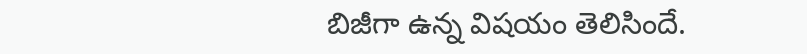బిజీగా ఉన్న విషయం తెలిసిందే.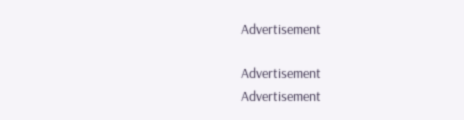Advertisement

Advertisement
Advertisement